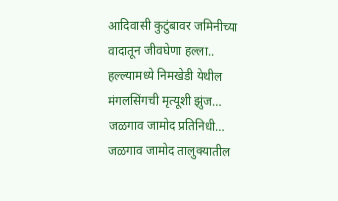आदिवासी कुटुंबावर जमिनीच्या वादातून जीवघेणा हल्ला.. हल्ल्यामध्ये निमखेडी येथील मंगलसिंगची मृत्यूशी झुंज…
जळगाव जामोद प्रतिनिधी…
जळगाव जामोद तालुक्यातील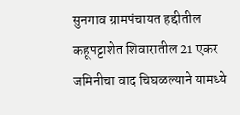सुनगाव ग्रामपंचायत हद्दीतील कहूपट्टाशेत शिवारातील 21 एकर जमिनीचा वाद चिघळल्याने यामध्ये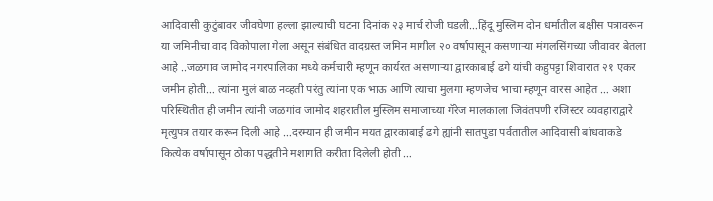आदिवासी कुटुंबावर जीवघेणा हल्ला झाल्याची घटना दिनांक २३ मार्च रोजी घडली…हिंदू मुस्लिम दोन धर्मातील बक्षीस पत्रावरून या जमिनीचा वाद विकोपाला गेला असून संबंधित वादग्रस्त जमिन मागील २० वर्षापासून कसणाऱ्या मंगलसिंगच्या जीवावर बेतला आहे ..जळगाव जामोद नगरपालिका मध्ये कर्मचारी म्हणून कार्यरत असणाऱ्या द्वारकाबाई ढगे यांची कहुपट्टा शिवारात २१ एकर जमीन होती… त्यांना मुलं बाळ नव्हती परंतु त्यांना एक भाऊ आणि त्याचा मुलगा म्हणजेच भाचा म्हणून वारस आहेत … अशा परिस्थितीत ही जमीन त्यांनी जळगांव जामोद शहरातील मुस्लिम समाजाच्या गॅरेज मालकाला जिवंतपणी रजिस्टर व्यवहाराद्वारे मृत्युपत्र तयार करून दिली आहे …दरम्यान ही जमीन मयत द्वारकाबाई ढगे ह्यांनी सातपुडा पर्वतातील आदिवासी बांधवाकडे कित्येक वर्षापासून ठोका पद्धतीने मशागति करीता दिलेली होती …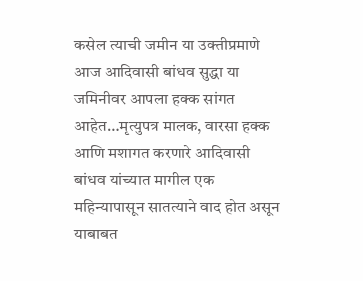कसेल त्याची जमीन या उक्तीप्रमाणे आज आदिवासी बांधव सुद्धा या जमिनीवर आपला हक्क सांगत आहेत…मृत्युपत्र मालक, वारसा हक्क आणि मशागत करणारे आदिवासी बांधव यांच्यात मागील एक महिन्यापासून सातत्याने वाद होत असून याबाबत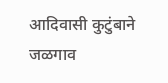आदिवासी कुटुंबाने जळगाव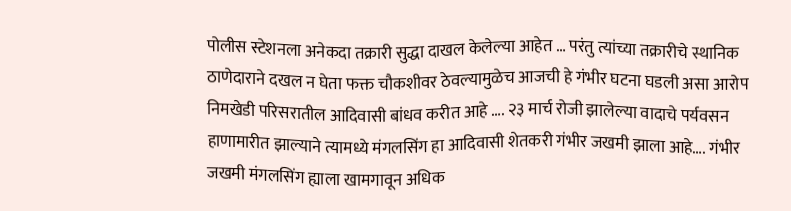पोलीस स्टेशनला अनेकदा तक्रारी सुद्धा दाखल केलेल्या आहेत … परंतु त्यांच्या तक्रारीचे स्थानिक ठाणेदाराने दखल न घेता फक्त चौकशीवर ठेवल्यामुळेच आजची हे गंभीर घटना घडली असा आरोप निमखेडी परिसरातील आदिवासी बांधव करीत आहे …. २३ मार्च रोजी झालेल्या वादाचे पर्यवसन हाणामारीत झाल्याने त्यामध्ये मंगलसिंग हा आदिवासी शेतकरी गंभीर जखमी झाला आहे…. गंभीर जखमी मंगलसिंग ह्याला खामगावून अधिक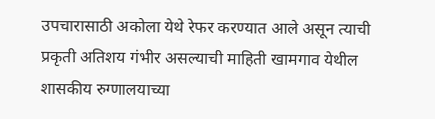उपचारासाठी अकोला येथे रेफर करण्यात आले असून त्याची प्रकृती अतिशय गंभीर असल्याची माहिती खामगाव येथील शासकीय रुग्णालयाच्या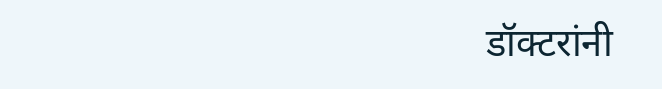डॉक्टरांनी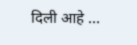दिली आहे …